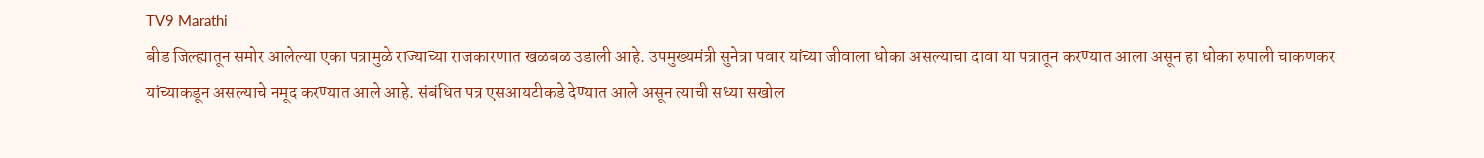TV9 Marathi
बीड जिल्ह्यातून समोर आलेल्या एका पत्रामुळे राज्याच्या राजकारणात खळबळ उडाली आहे. उपमुख्यमंत्री सुनेत्रा पवार यांच्या जीवाला धोका असल्याचा दावा या पत्रातून करण्यात आला असून हा धोका रुपाली चाकणकर यांच्याकडून असल्याचे नमूद करण्यात आले आहे. संबंधित पत्र एसआयटीकडे देण्यात आले असून त्याची सध्या सखोल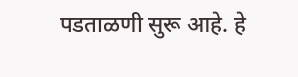पडताळणी सुरू आहे. हे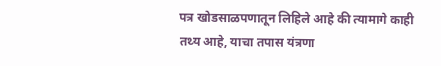पत्र खोडसाळपणातून लिहिले आहे की त्यामागे काही तथ्य आहे, याचा तपास यंत्रणा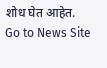शोध घेत आहेत.
Go to News Site